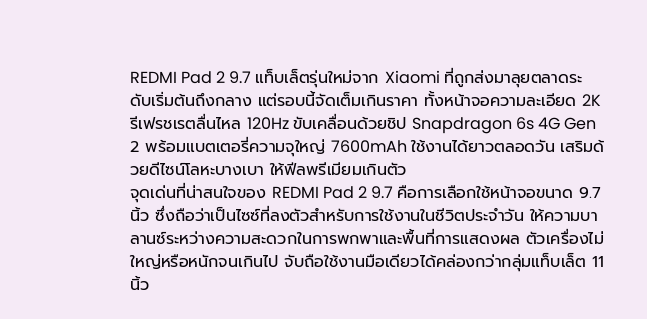REDMI Pad 2 9.7 แท็บเล็ตรุ่นใหม่จาก Xiaomi ที่ถูกส่งมาลุยตลาดระดับเริ่มต้นถึงกลาง แต่รอบนี้จัดเต็มเกินราคา ทั้งหน้าจอความละเอียด 2K รีเฟรชเรตลื่นไหล 120Hz ขับเคลื่อนด้วยชิป Snapdragon 6s 4G Gen 2 พร้อมแบตเตอรี่ความจุใหญ่ 7600mAh ใช้งานได้ยาวตลอดวัน เสริมด้วยดีไซน์โลหะบางเบา ให้ฟีลพรีเมียมเกินตัว
จุดเด่นที่น่าสนใจของ REDMI Pad 2 9.7 คือการเลือกใช้หน้าจอขนาด 9.7 นิ้ว ซึ่งถือว่าเป็นไซซ์ที่ลงตัวสำหรับการใช้งานในชีวิตประจำวัน ให้ความบาลานซ์ระหว่างความสะดวกในการพกพาและพื้นที่การแสดงผล ตัวเครื่องไม่ใหญ่หรือหนักจนเกินไป จับถือใช้งานมือเดียวได้คล่องกว่ากลุ่มแท็บเล็ต 11 นิ้ว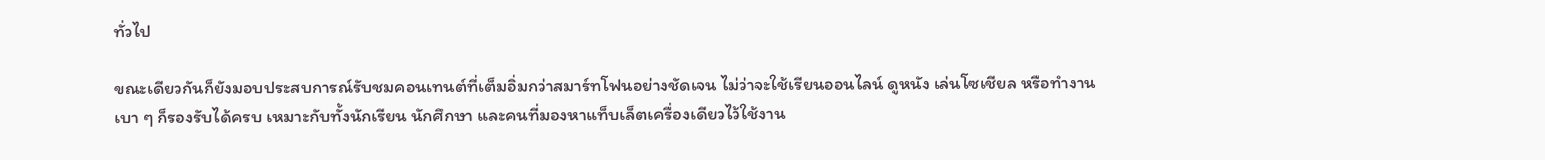ทั่วไป

ขณะเดียวกันก็ยังมอบประสบการณ์รับชมคอนเทนต์ที่เต็มอิ่มกว่าสมาร์ทโฟนอย่างชัดเจน ไม่ว่าจะใช้เรียนออนไลน์ ดูหนัง เล่นโซเชียล หรือทำงานเบา ๆ ก็รองรับได้ครบ เหมาะกับทั้งนักเรียน นักศึกษา และคนที่มองหาแท็บเล็ตเครื่องเดียวไว้ใช้งาน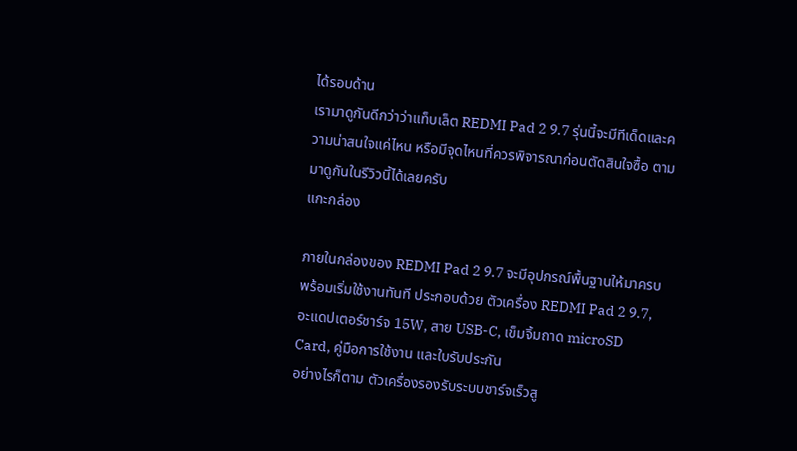ได้รอบด้าน
เรามาดูกันดีกว่าว่าแท็บเล็ต REDMI Pad 2 9.7 รุ่นนี้จะมีทีเด็ดและความน่าสนใจแค่ไหน หรือมีจุดไหนที่ควรพิจารณาก่อนตัดสินใจซื้อ ตามมาดูกันในรีวิวนี้ได้เลยครับ
แกะกล่อง

ภายในกล่องของ REDMI Pad 2 9.7 จะมีอุปกรณ์พื้นฐานให้มาครบพร้อมเริ่มใช้งานทันที ประกอบด้วย ตัวเครื่อง REDMI Pad 2 9.7, อะแดปเตอร์ชาร์จ 15W, สาย USB-C, เข็มจิ้มถาด microSD Card, คู่มือการใช้งาน และใบรับประกัน
อย่างไรก็ตาม ตัวเครื่องรองรับระบบชาร์จเร็วสู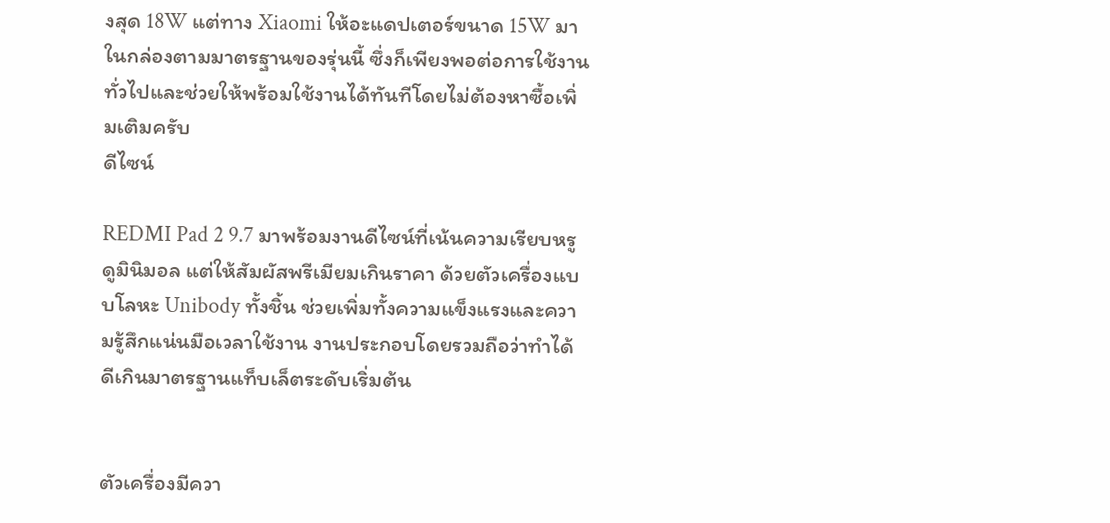งสุด 18W แต่ทาง Xiaomi ให้อะแดปเตอร์ขนาด 15W มาในกล่องตามมาตรฐานของรุ่นนี้ ซึ่งก็เพียงพอต่อการใช้งานทั่วไปและช่วยให้พร้อมใช้งานได้ทันทีโดยไม่ต้องหาซื้อเพิ่มเติมครับ
ดีไซน์

REDMI Pad 2 9.7 มาพร้อมงานดีไซน์ที่เน้นความเรียบหรู ดูมินิมอล แต่ให้สัมผัสพรีเมียมเกินราคา ด้วยตัวเครื่องแบบโลหะ Unibody ทั้งชิ้น ช่วยเพิ่มทั้งความแข็งแรงและความรู้สึกแน่นมือเวลาใช้งาน งานประกอบโดยรวมถือว่าทำได้ดีเกินมาตรฐานแท็บเล็ตระดับเริ่มต้น


ตัวเครื่องมีควา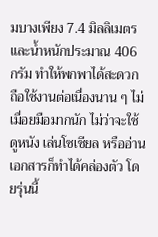มบางเพียง 7.4 มิลลิเมตร และน้ำหนักประมาณ 406 กรัม ทำให้พกพาได้สะดวก ถือใช้งานต่อเนื่องนาน ๆ ไม่เมื่อยมือมากนัก ไม่ว่าจะใช้ดูหนัง เล่นโซเชียล หรืออ่านเอกสารก็ทำได้คล่องตัว โดยรุ่นนี้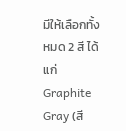มีให้เลือกทั้งหมด 2 สี ได้แก่ Graphite Gray (สี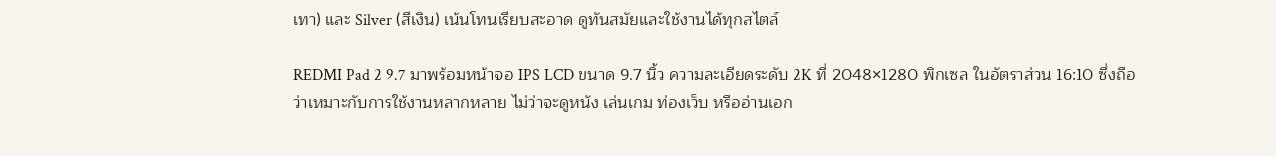เทา) และ Silver (สีเงิน) เน้นโทนเรียบสะอาด ดูทันสมัยและใช้งานได้ทุกสไตล์

REDMI Pad 2 9.7 มาพร้อมหน้าจอ IPS LCD ขนาด 9.7 นิ้ว ความละเอียดระดับ 2K ที่ 2048×1280 พิกเซล ในอัตราส่วน 16:10 ซึ่งถือว่าเหมาะกับการใช้งานหลากหลาย ไม่ว่าจะดูหนัง เล่นเกม ท่องเว็บ หรืออ่านเอก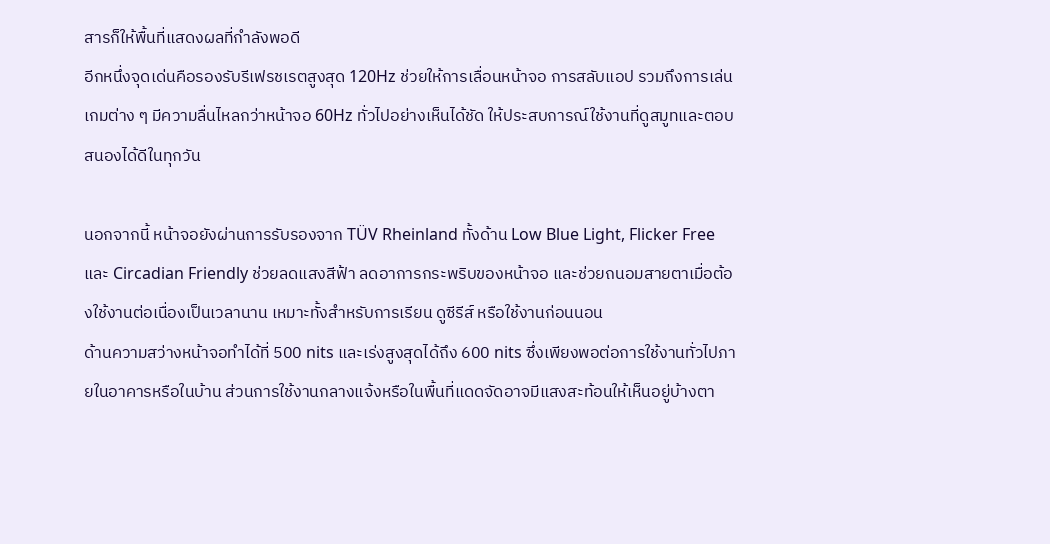สารก็ให้พื้นที่แสดงผลที่กำลังพอดี
อีกหนึ่งจุดเด่นคือรองรับรีเฟรชเรตสูงสุด 120Hz ช่วยให้การเลื่อนหน้าจอ การสลับแอป รวมถึงการเล่นเกมต่าง ๆ มีความลื่นไหลกว่าหน้าจอ 60Hz ทั่วไปอย่างเห็นได้ชัด ให้ประสบการณ์ใช้งานที่ดูสมูทและตอบสนองได้ดีในทุกวัน

นอกจากนี้ หน้าจอยังผ่านการรับรองจาก TÜV Rheinland ทั้งด้าน Low Blue Light, Flicker Free และ Circadian Friendly ช่วยลดแสงสีฟ้า ลดอาการกระพริบของหน้าจอ และช่วยถนอมสายตาเมื่อต้องใช้งานต่อเนื่องเป็นเวลานาน เหมาะทั้งสำหรับการเรียน ดูซีรีส์ หรือใช้งานก่อนนอน
ด้านความสว่างหน้าจอทำได้ที่ 500 nits และเร่งสูงสุดได้ถึง 600 nits ซึ่งเพียงพอต่อการใช้งานทั่วไปภายในอาคารหรือในบ้าน ส่วนการใช้งานกลางแจ้งหรือในพื้นที่แดดจัดอาจมีแสงสะท้อนให้เห็นอยู่บ้างตา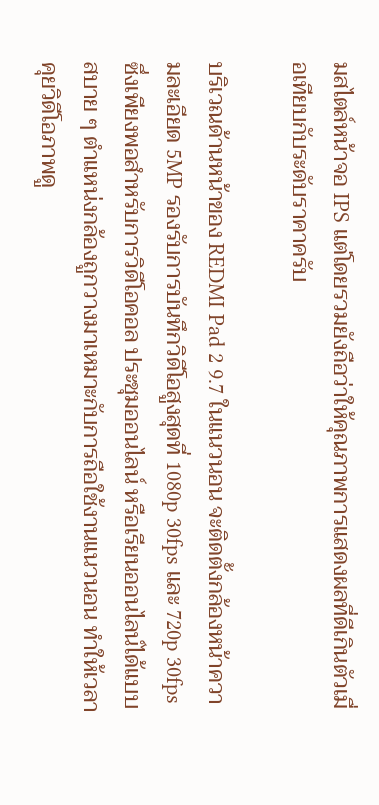มสไตล์หน้าจอ IPS แต่โดยรวมยังถือว่าให้คุณภาพการแสดงผลที่ดีเกินตัวเมื่อเทียบกับระดับราคาครับ

บริเวณด้านหน้าของ REDMI Pad 2 9.7 ในแนวนอน จะติดตั้งกล้องหน้าความละเอียด 5MP รองรับการบันทึกวิดีโอสูงสุดที่ 1080p 30fps และ 720p 30fps ซึ่งเพียงพอสำหรับการวิดีโอคอล ประชุมออนไลน์ หรือเรียนออนไลน์ได้แบบสบาย ๆ ตำแหน่งกล้องถูกวางมาเหมาะกับการถือใช้งานแนวนอน ทำให้เวลาคุยวิดีโอภาพดู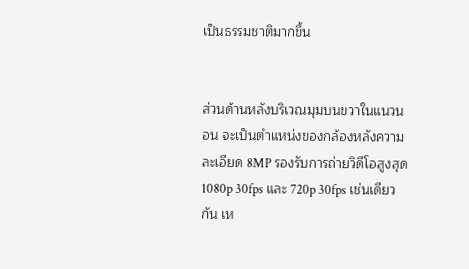เป็นธรรมชาติมากขึ้น


ส่วนด้านหลังบริเวณมุมบนขวาในแนวนอน จะเป็นตำแหน่งของกล้องหลังความละเอียด 8MP รองรับการถ่ายวิดีโอสูงสุด 1080p 30fps และ 720p 30fps เช่นเดียวกัน เห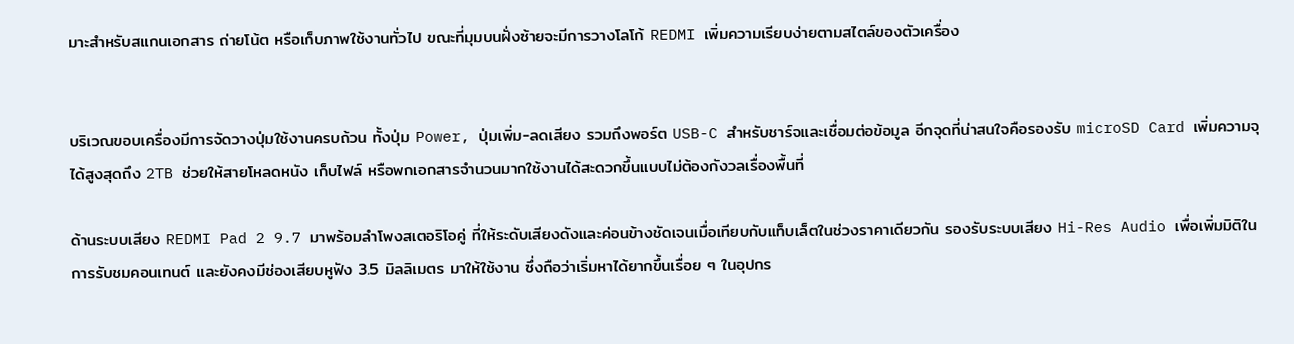มาะสำหรับสแกนเอกสาร ถ่ายโน้ต หรือเก็บภาพใช้งานทั่วไป ขณะที่มุมบนฝั่งซ้ายจะมีการวางโลโก้ REDMI เพิ่มความเรียบง่ายตามสไตล์ของตัวเครื่อง


บริเวณขอบเครื่องมีการจัดวางปุ่มใช้งานครบถ้วน ทั้งปุ่ม Power, ปุ่มเพิ่ม-ลดเสียง รวมถึงพอร์ต USB-C สำหรับชาร์จและเชื่อมต่อข้อมูล อีกจุดที่น่าสนใจคือรองรับ microSD Card เพิ่มความจุได้สูงสุดถึง 2TB ช่วยให้สายโหลดหนัง เก็บไฟล์ หรือพกเอกสารจำนวนมากใช้งานได้สะดวกขึ้นแบบไม่ต้องกังวลเรื่องพื้นที่

ด้านระบบเสียง REDMI Pad 2 9.7 มาพร้อมลำโพงสเตอริโอคู่ ที่ให้ระดับเสียงดังและค่อนข้างชัดเจนเมื่อเทียบกับแท็บเล็ตในช่วงราคาเดียวกัน รองรับระบบเสียง Hi-Res Audio เพื่อเพิ่มมิติในการรับชมคอนเทนต์ และยังคงมีช่องเสียบหูฟัง 3.5 มิลลิเมตร มาให้ใช้งาน ซึ่งถือว่าเริ่มหาได้ยากขึ้นเรื่อย ๆ ในอุปกร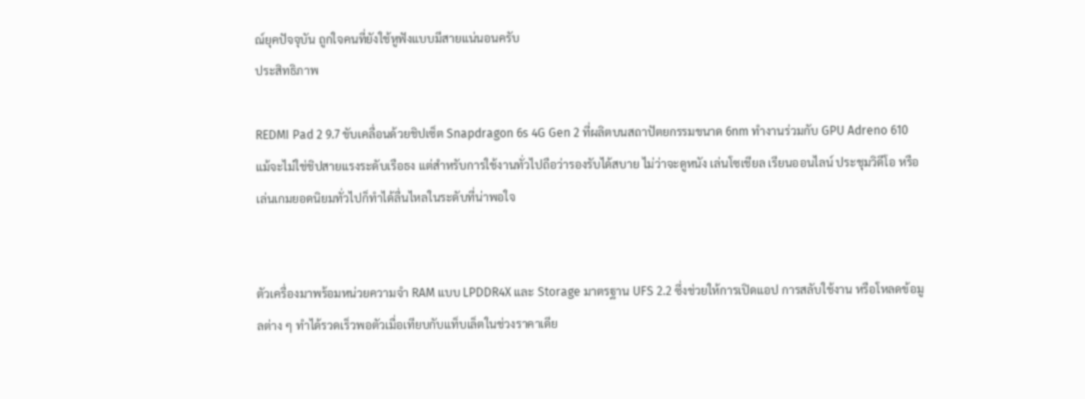ณ์ยุคปัจจุบัน ถูกใจคนที่ยังใช้หูฟังแบบมีสายแน่นอนครับ
ประสิทธิภาพ

REDMI Pad 2 9.7 ขับเคลื่อนด้วยชิปเซ็ต Snapdragon 6s 4G Gen 2 ที่ผลิตบนสถาปัตยกรรมขนาด 6nm ทำงานร่วมกับ GPU Adreno 610 แม้จะไม่ใช่ชิปสายแรงระดับเรือธง แต่สำหรับการใช้งานทั่วไปถือว่ารองรับได้สบาย ไม่ว่าจะดูหนัง เล่นโซเชียล เรียนออนไลน์ ประชุมวิดีโอ หรือเล่นเกมยอดนิยมทั่วไปก็ทำได้ลื่นไหลในระดับที่น่าพอใจ


ตัวเครื่องมาพร้อมหน่วยความจำ RAM แบบ LPDDR4X และ Storage มาตรฐาน UFS 2.2 ซึ่งช่วยให้การเปิดแอป การสลับใช้งาน หรือโหลดข้อมูลต่าง ๆ ทำได้รวดเร็วพอตัวเมื่อเทียบกับแท็บเล็ตในช่วงราคาเดีย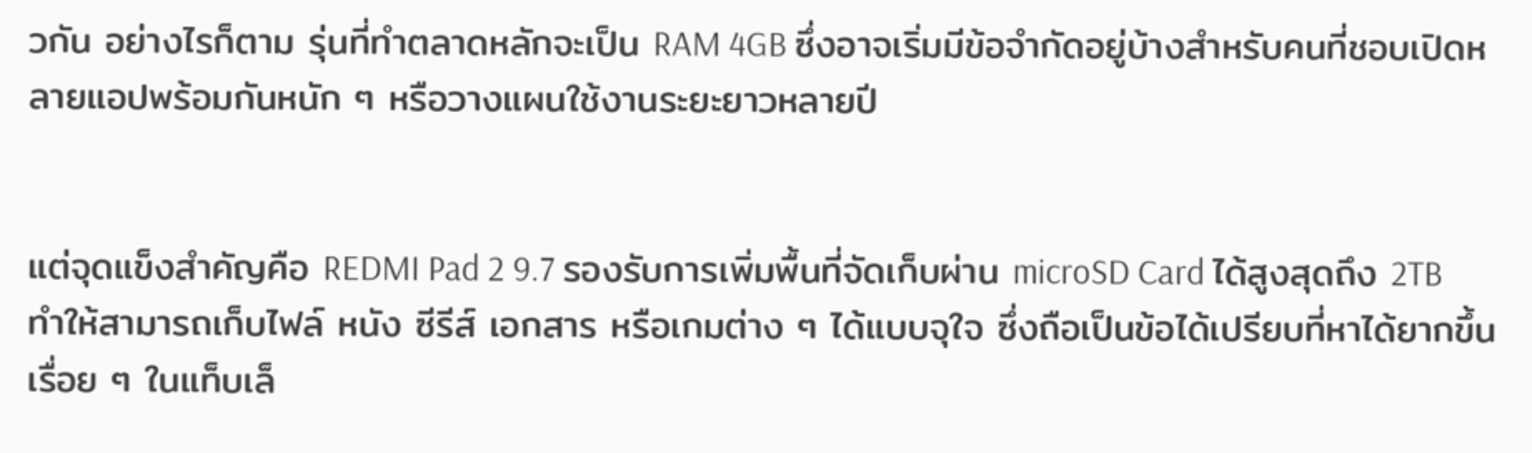วกัน อย่างไรก็ตาม รุ่นที่ทำตลาดหลักจะเป็น RAM 4GB ซึ่งอาจเริ่มมีข้อจำกัดอยู่บ้างสำหรับคนที่ชอบเปิดหลายแอปพร้อมกันหนัก ๆ หรือวางแผนใช้งานระยะยาวหลายปี


แต่จุดแข็งสำคัญคือ REDMI Pad 2 9.7 รองรับการเพิ่มพื้นที่จัดเก็บผ่าน microSD Card ได้สูงสุดถึง 2TB ทำให้สามารถเก็บไฟล์ หนัง ซีรีส์ เอกสาร หรือเกมต่าง ๆ ได้แบบจุใจ ซึ่งถือเป็นข้อได้เปรียบที่หาได้ยากขึ้นเรื่อย ๆ ในแท็บเล็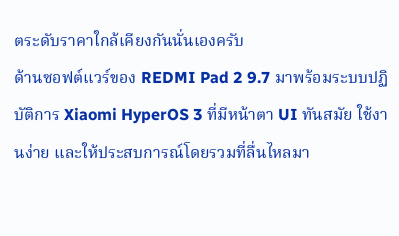ตระดับราคาใกล้เคียงกันนั่นเองครับ
ด้านซอฟต์แวร์ของ REDMI Pad 2 9.7 มาพร้อมระบบปฏิบัติการ Xiaomi HyperOS 3 ที่มีหน้าตา UI ทันสมัย ใช้งานง่าย และให้ประสบการณ์โดยรวมที่ลื่นไหลมา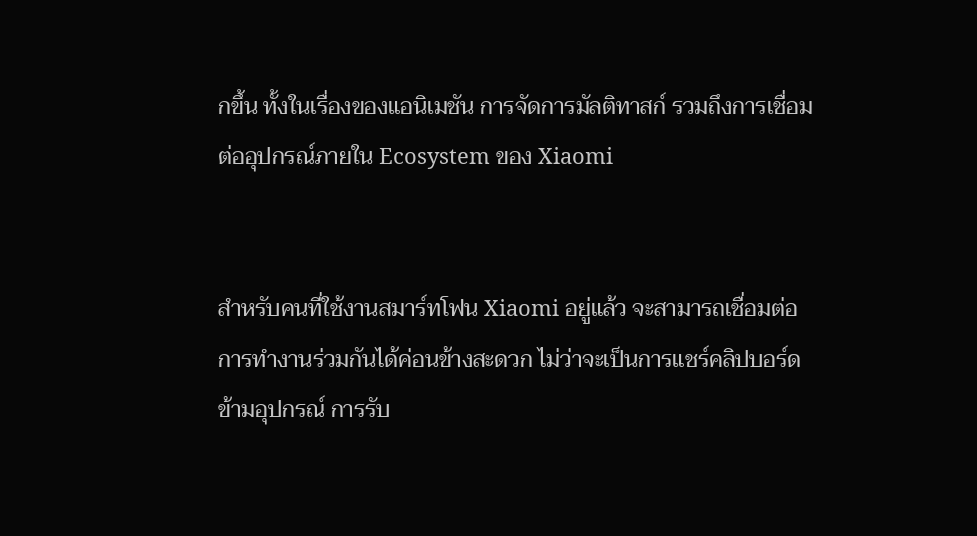กขึ้น ทั้งในเรื่องของแอนิเมชัน การจัดการมัลติทาสก์ รวมถึงการเชื่อมต่ออุปกรณ์ภายใน Ecosystem ของ Xiaomi


สำหรับคนที่ใช้งานสมาร์ทโฟน Xiaomi อยู่แล้ว จะสามารถเชื่อมต่อการทำงานร่วมกันได้ค่อนข้างสะดวก ไม่ว่าจะเป็นการแชร์คลิปบอร์ดข้ามอุปกรณ์ การรับ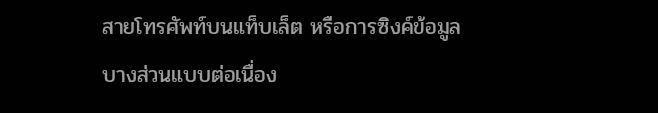สายโทรศัพท์บนแท็บเล็ต หรือการซิงค์ข้อมูลบางส่วนแบบต่อเนื่อง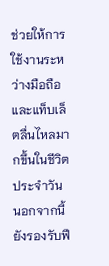ช่วยให้การใช้งานระหว่างมือถือและแท็บเล็ตลื่นไหลมากขึ้นในชีวิตประจำวัน
นอกจากนี้ ยังรองรับฟี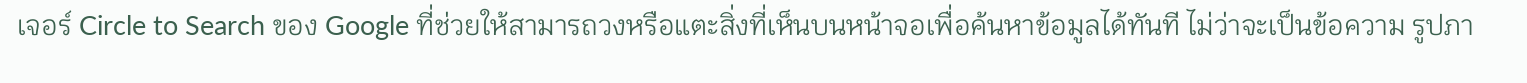เจอร์ Circle to Search ของ Google ที่ช่วยให้สามารถวงหรือแตะสิ่งที่เห็นบนหน้าจอเพื่อค้นหาข้อมูลได้ทันที ไม่ว่าจะเป็นข้อความ รูปภา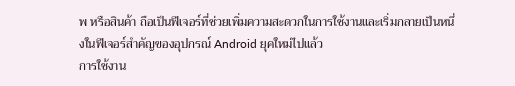พ หรือสินค้า ถือเป็นฟีเจอร์ที่ช่วยเพิ่มความสะดวกในการใช้งานและเริ่มกลายเป็นหนึ่งในฟีเจอร์สำคัญของอุปกรณ์ Android ยุคใหม่ไปแล้ว
การใช้งาน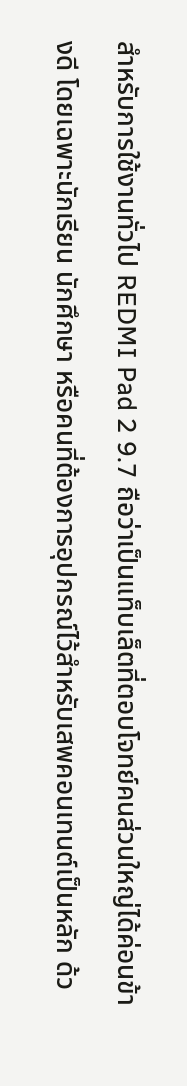สำหรับการใช้งานทั่วไป REDMI Pad 2 9.7 ถือว่าเป็นแท็บเล็ตที่ตอบโจทย์คนส่วนใหญ่ได้ค่อนข้างดี โดยเฉพาะนักเรียน นักศึกษา หรือคนที่ต้องการอุปกรณ์ไว้สำหรับเสพคอนเทนต์เป็นหลัก ด้ว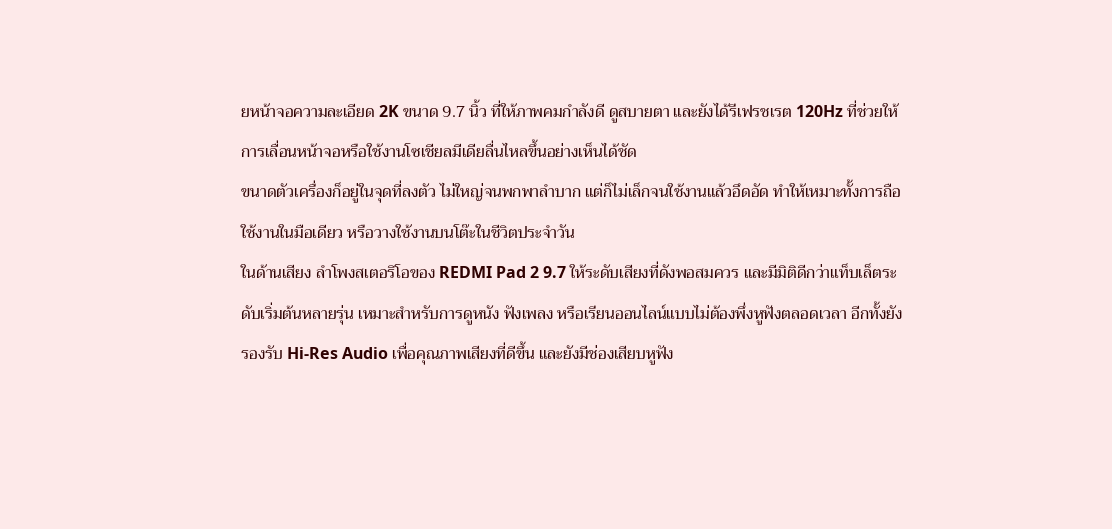ยหน้าจอความละเอียด 2K ขนาด 9.7 นิ้ว ที่ให้ภาพคมกำลังดี ดูสบายตา และยังได้รีเฟรชเรต 120Hz ที่ช่วยให้การเลื่อนหน้าจอหรือใช้งานโซเชียลมีเดียลื่นไหลขึ้นอย่างเห็นได้ชัด
ขนาดตัวเครื่องก็อยู่ในจุดที่ลงตัว ไม่ใหญ่จนพกพาลำบาก แต่ก็ไม่เล็กจนใช้งานแล้วอึดอัด ทำให้เหมาะทั้งการถือใช้งานในมือเดียว หรือวางใช้งานบนโต๊ะในชีวิตประจำวัน
ในด้านเสียง ลำโพงสเตอริโอของ REDMI Pad 2 9.7 ให้ระดับเสียงที่ดังพอสมควร และมีมิติดีกว่าแท็บเล็ตระดับเริ่มต้นหลายรุ่น เหมาะสำหรับการดูหนัง ฟังเพลง หรือเรียนออนไลน์แบบไม่ต้องพึ่งหูฟังตลอดเวลา อีกทั้งยังรองรับ Hi-Res Audio เพื่อคุณภาพเสียงที่ดีขึ้น และยังมีช่องเสียบหูฟัง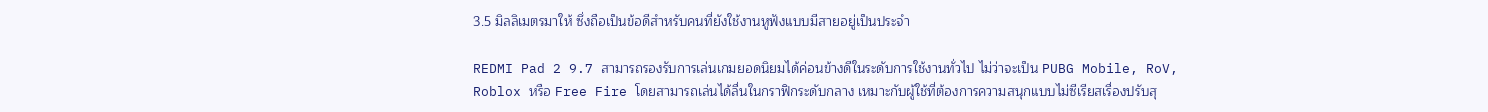3.5 มิลลิเมตรมาให้ ซึ่งถือเป็นข้อดีสำหรับคนที่ยังใช้งานหูฟังแบบมีสายอยู่เป็นประจำ

REDMI Pad 2 9.7 สามารถรองรับการเล่นเกมยอดนิยมได้ค่อนข้างดีในระดับการใช้งานทั่วไป ไม่ว่าจะเป็น PUBG Mobile, RoV, Roblox หรือ Free Fire โดยสามารถเล่นได้ลื่นในกราฟิกระดับกลาง เหมาะกับผู้ใช้ที่ต้องการความสนุกแบบไม่ซีเรียสเรื่องปรับสุ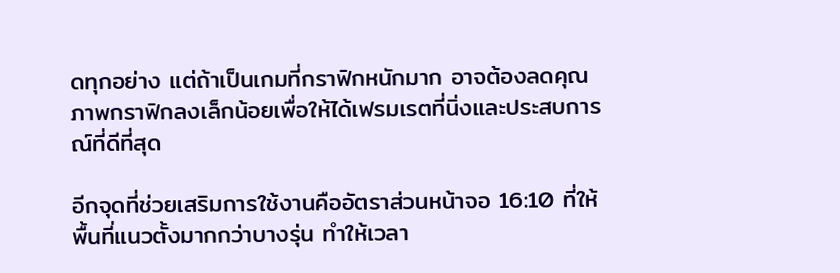ดทุกอย่าง แต่ถ้าเป็นเกมที่กราฟิกหนักมาก อาจต้องลดคุณภาพกราฟิกลงเล็กน้อยเพื่อให้ได้เฟรมเรตที่นิ่งและประสบการณ์ที่ดีที่สุด

อีกจุดที่ช่วยเสริมการใช้งานคืออัตราส่วนหน้าจอ 16:10 ที่ให้พื้นที่แนวตั้งมากกว่าบางรุ่น ทำให้เวลา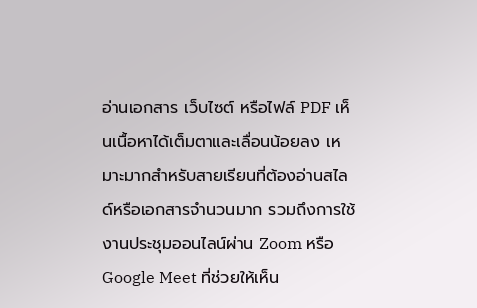อ่านเอกสาร เว็บไซต์ หรือไฟล์ PDF เห็นเนื้อหาได้เต็มตาและเลื่อนน้อยลง เหมาะมากสำหรับสายเรียนที่ต้องอ่านสไลด์หรือเอกสารจำนวนมาก รวมถึงการใช้งานประชุมออนไลน์ผ่าน Zoom หรือ Google Meet ที่ช่วยให้เห็น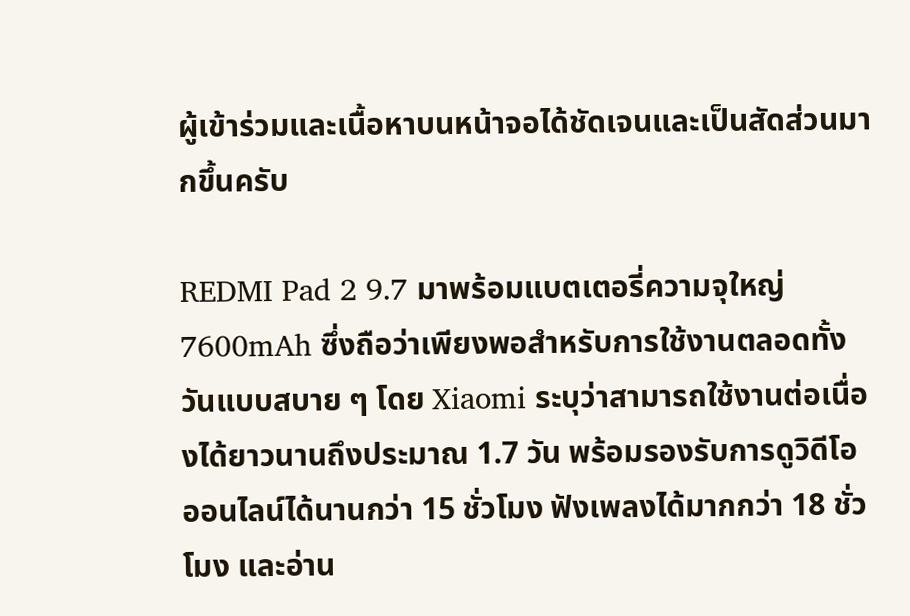ผู้เข้าร่วมและเนื้อหาบนหน้าจอได้ชัดเจนและเป็นสัดส่วนมากขึ้นครับ

REDMI Pad 2 9.7 มาพร้อมแบตเตอรี่ความจุใหญ่ 7600mAh ซึ่งถือว่าเพียงพอสำหรับการใช้งานตลอดทั้งวันแบบสบาย ๆ โดย Xiaomi ระบุว่าสามารถใช้งานต่อเนื่องได้ยาวนานถึงประมาณ 1.7 วัน พร้อมรองรับการดูวิดีโอออนไลน์ได้นานกว่า 15 ชั่วโมง ฟังเพลงได้มากกว่า 18 ชั่วโมง และอ่าน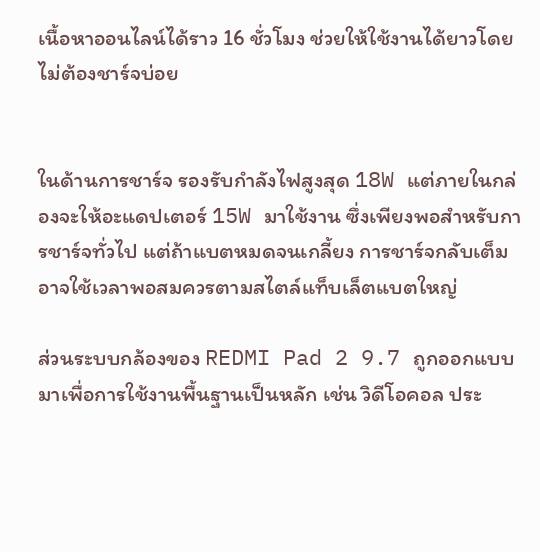เนื้อหาออนไลน์ได้ราว 16 ชั่วโมง ช่วยให้ใช้งานได้ยาวโดยไม่ต้องชาร์จบ่อย


ในด้านการชาร์จ รองรับกำลังไฟสูงสุด 18W แต่ภายในกล่องจะให้อะแดปเตอร์ 15W มาใช้งาน ซึ่งเพียงพอสำหรับการชาร์จทั่วไป แต่ถ้าแบตหมดจนเกลี้ยง การชาร์จกลับเต็มอาจใช้เวลาพอสมควรตามสไตล์แท็บเล็ตแบตใหญ่

ส่วนระบบกล้องของ REDMI Pad 2 9.7 ถูกออกแบบมาเพื่อการใช้งานพื้นฐานเป็นหลัก เช่น วิดีโอคอล ประ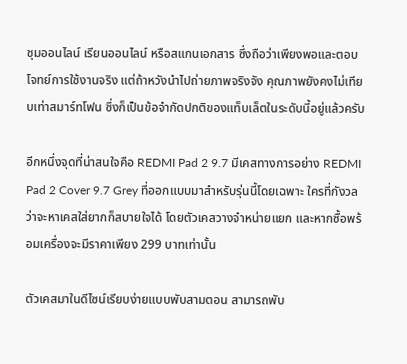ชุมออนไลน์ เรียนออนไลน์ หรือสแกนเอกสาร ซึ่งถือว่าเพียงพอและตอบโจทย์การใช้งานจริง แต่ถ้าหวังนำไปถ่ายภาพจริงจัง คุณภาพยังคงไม่เทียบเท่าสมาร์ทโฟน ซึ่งก็เป็นข้อจำกัดปกติของแท็บเล็ตในระดับนี้อยู่แล้วครับ

อีกหนึ่งจุดที่น่าสนใจคือ REDMI Pad 2 9.7 มีเคสทางการอย่าง REDMI Pad 2 Cover 9.7 Grey ที่ออกแบบมาสำหรับรุ่นนี้โดยเฉพาะ ใครที่กังวลว่าจะหาเคสใส่ยากก็สบายใจได้ โดยตัวเคสวางจำหน่ายแยก และหากซื้อพร้อมเครื่องจะมีราคาเพียง 299 บาทเท่านั้น

ตัวเคสมาในดีไซน์เรียบง่ายแบบพับสามตอน สามารถพับ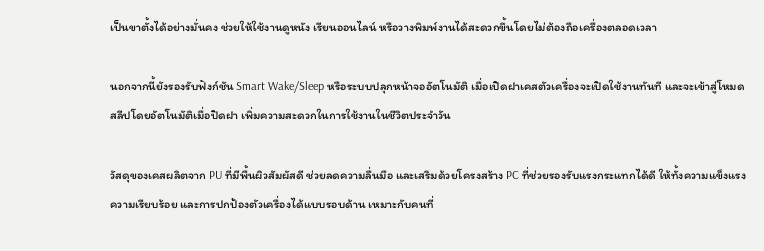เป็นขาตั้งได้อย่างมั่นคง ช่วยให้ใช้งานดูหนัง เรียนออนไลน์ หรือวางพิมพ์งานได้สะดวกขึ้นโดยไม่ต้องถือเครื่องตลอดเวลา

นอกจากนี้ยังรองรับฟังก์ชัน Smart Wake/Sleep หรือระบบปลุกหน้าจออัตโนมัติ เมื่อเปิดฝาเคสตัวเครื่องจะเปิดใช้งานทันที และจะเข้าสู่โหมดสลีปโดยอัตโนมัติเมื่อปิดฝา เพิ่มความสะดวกในการใช้งานในชีวิตประจำวัน

วัสดุของเคสผลิตจาก PU ที่มีพื้นผิวสัมผัสดี ช่วยลดความลื่นมือ และเสริมด้วยโครงสร้าง PC ที่ช่วยรองรับแรงกระแทกได้ดี ให้ทั้งความแข็งแรง ความเรียบร้อย และการปกป้องตัวเครื่องได้แบบรอบด้าน เหมาะกับคนที่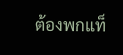ต้องพกแท็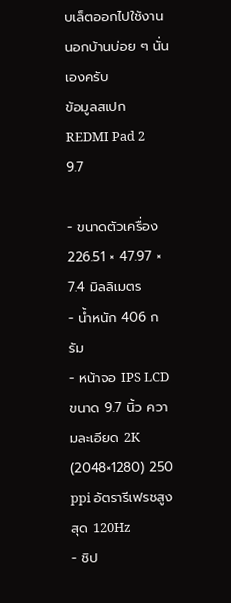บเล็ตออกไปใช้งานนอกบ้านบ่อย ๆ นั่นเองครับ
ข้อมูลสเปก REDMI Pad 2 9.7

- ขนาดตัวเครื่อง 226.51 × 47.97 × 7.4 มิลลิเมตร
- น้ำหนัก 406 กรัม
- หน้าจอ IPS LCD ขนาด 9.7 นิ้ว ความละเอียด 2K (2048×1280) 250 ppi อัตรารีเฟรชสูงสุด 120Hz
- ชิป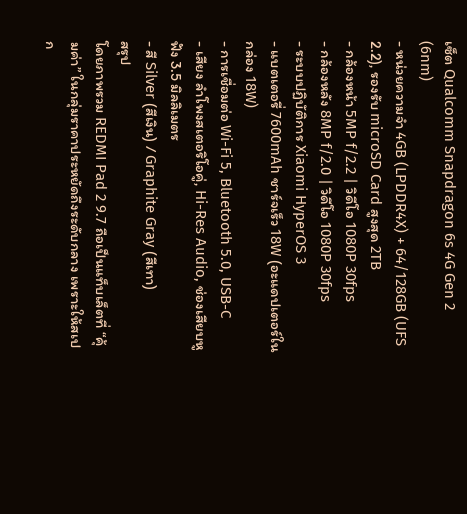เซ็ต Qualcomm Snapdragon 6s 4G Gen 2 (6nm)
- หน่วยความจำ 4GB (LPDDR4X) + 64/128GB (UFS 2.2), รองรับ microSD Card สูงสุด 2TB
- กล้องหน้า 5MP f/2.2 | วิดีโอ 1080P 30fps
- กล้องหลัง 8MP f/2.0 | วิดีโอ 1080P 30fps
- ระบบปฏิบัติการ Xiaomi HyperOS 3
- แบตเตอรี่ 7600mAh ชาร์จเร็ว 18W (อะแดปเตอร์ในกล่อง 18W)
- การเชื่อมต่อ Wi-Fi 5, Bluetooth 5.0, USB-C
- เสียง ลำโพงสเตอริโอคู่, Hi-Res Audio, ช่องเสียบหูฟัง 3.5 มิลลิเมตร
- สี Silver (สีเงิน) / Graphite Gray (สีเทา)
สรุป
โดยภาพรวม REDMI Pad 2 9.7 ถือเป็นแท็บเล็ตที่ “คุ้มค่า” ในกลุ่มราคาประหยัดถึงระดับกลาง เพราะให้สเปก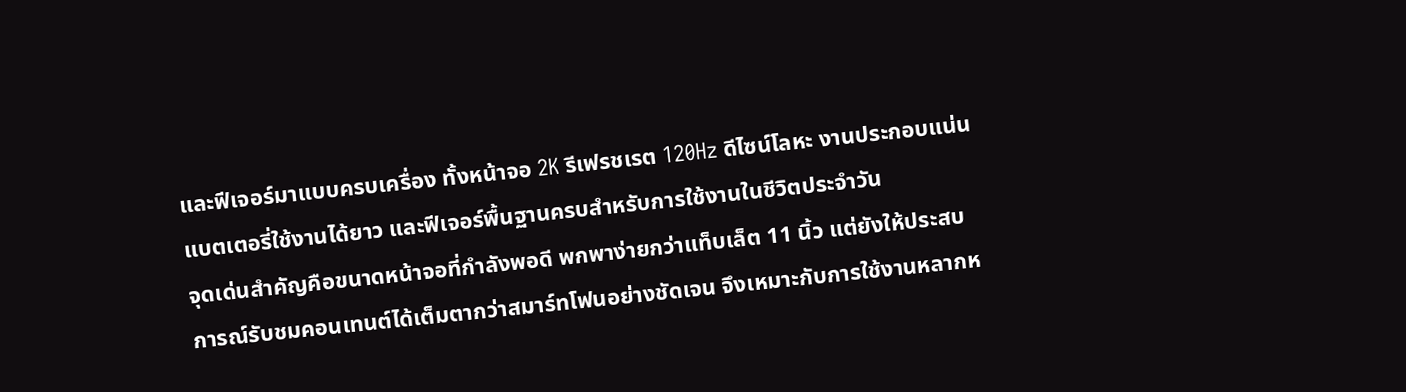และฟีเจอร์มาแบบครบเครื่อง ทั้งหน้าจอ 2K รีเฟรชเรต 120Hz ดีไซน์โลหะ งานประกอบแน่น แบตเตอรี่ใช้งานได้ยาว และฟีเจอร์พื้นฐานครบสำหรับการใช้งานในชีวิตประจำวัน
จุดเด่นสำคัญคือขนาดหน้าจอที่กำลังพอดี พกพาง่ายกว่าแท็บเล็ต 11 นิ้ว แต่ยังให้ประสบการณ์รับชมคอนเทนต์ได้เต็มตากว่าสมาร์ทโฟนอย่างชัดเจน จึงเหมาะกับการใช้งานหลากห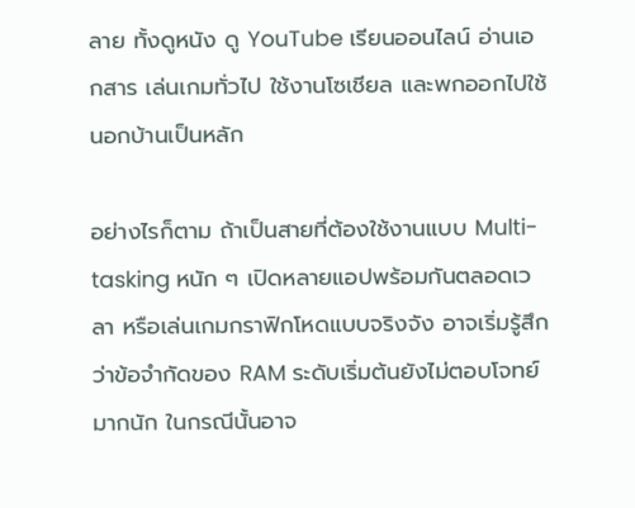ลาย ทั้งดูหนัง ดู YouTube เรียนออนไลน์ อ่านเอกสาร เล่นเกมทั่วไป ใช้งานโซเชียล และพกออกไปใช้นอกบ้านเป็นหลัก

อย่างไรก็ตาม ถ้าเป็นสายที่ต้องใช้งานแบบ Multi-tasking หนัก ๆ เปิดหลายแอปพร้อมกันตลอดเวลา หรือเล่นเกมกราฟิกโหดแบบจริงจัง อาจเริ่มรู้สึกว่าข้อจำกัดของ RAM ระดับเริ่มต้นยังไม่ตอบโจทย์มากนัก ในกรณีนั้นอาจ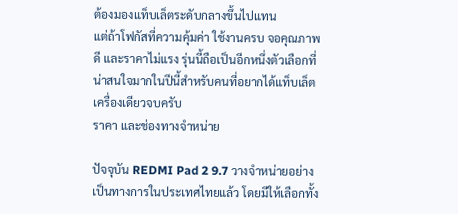ต้องมองแท็บเล็ตระดับกลางขึ้นไปแทน
แต่ถ้าโฟกัสที่ความคุ้มค่า ใช้งานครบ จอคุณภาพดี และราคาไม่แรง รุ่นนี้ถือเป็นอีกหนึ่งตัวเลือกที่น่าสนใจมากในปีนี้สำหรับคนที่อยากได้แท็บเล็ตเครื่องเดียวจบครับ
ราคา และช่องทางจำหน่าย

ปัจจุบัน REDMI Pad 2 9.7 วางจำหน่ายอย่างเป็นทางการในประเทศไทยแล้ว โดยมีให้เลือกทั้ง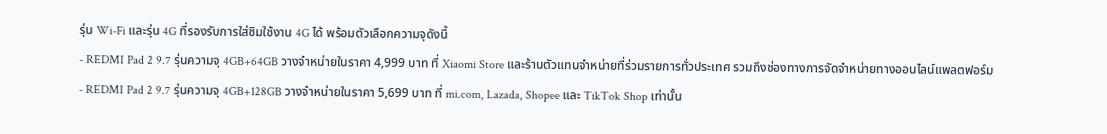รุ่น Wi-Fi และรุ่น 4G ที่รองรับการใส่ซิมใช้งาน 4G ได้ พร้อมตัวเลือกความจุดังนี้
- REDMI Pad 2 9.7 รุ่นความจุ 4GB+64GB วางจำหน่ายในราคา 4,999 บาท ที่ Xiaomi Store และร้านตัวแทนจำหน่ายที่ร่วมรายการทั่วประเทศ รวมถึงช่องทางการจัดจำหน่ายทางออนไลน์แพลตฟอร์ม
- REDMI Pad 2 9.7 รุ่นความจุ 4GB+128GB วางจำหน่ายในราคา 5,699 บาท ที่ mi.com, Lazada, Shopee และ TikTok Shop เท่านั้น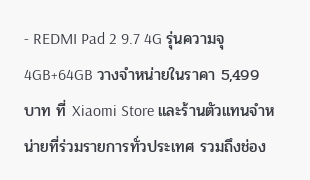- REDMI Pad 2 9.7 4G รุ่นความจุ 4GB+64GB วางจำหน่ายในราคา 5,499 บาท ที่ Xiaomi Store และร้านตัวแทนจำหน่ายที่ร่วมรายการทั่วประเทศ รวมถึงช่อง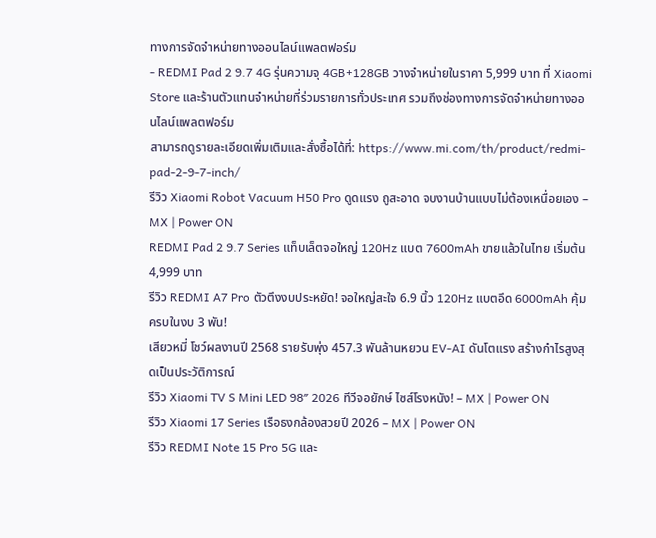ทางการจัดจำหน่ายทางออนไลน์แพลตฟอร์ม
- REDMI Pad 2 9.7 4G รุ่นความจุ 4GB+128GB วางจำหน่ายในราคา 5,999 บาท ที่ Xiaomi Store และร้านตัวแทนจำหน่ายที่ร่วมรายการทั่วประเทศ รวมถึงช่องทางการจัดจำหน่ายทางออนไลน์แพลตฟอร์ม
สามารถดูรายละเอียดเพิ่มเติมและสั่งซื้อได้ที่: https://www.mi.com/th/product/redmi-pad-2-9-7-inch/
รีวิว Xiaomi Robot Vacuum H50 Pro ดูดแรง ถูสะอาด จบงานบ้านแบบไม่ต้องเหนื่อยเอง – MX | Power ON
REDMI Pad 2 9.7 Series แท็บเล็ตจอใหญ่ 120Hz แบต 7600mAh ขายแล้วในไทย เริ่มต้น 4,999 บาท
รีวิว REDMI A7 Pro ตัวตึงงบประหยัด! จอใหญ่สะใจ 6.9 นิ้ว 120Hz แบตอึด 6000mAh คุ้มครบในงบ 3 พัน!
เสียวหมี่ โชว์ผลงานปี 2568 รายรับพุ่ง 457.3 พันล้านหยวน EV-AI ดันโตแรง สร้างกำไรสูงสุดเป็นประวัติการณ์
รีวิว Xiaomi TV S Mini LED 98″ 2026 ทีวีจอยักษ์ ไซส์โรงหนัง! – MX | Power ON
รีวิว Xiaomi 17 Series เรือธงกล้องสวยปี 2026 – MX | Power ON
รีวิว REDMI Note 15 Pro 5G และ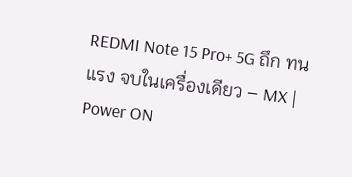REDMI Note 15 Pro+ 5G ถึก ทน แรง จบในเครื่องเดียว – MX | Power ON